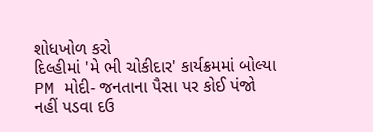શોધખોળ કરો
દિલ્હીમાં 'મે ભી ચોકીદાર' કાર્યક્રમમાં બોલ્યા PM મોદી- જનતાના પૈસા પર કોઈ પંજો નહીં પડવા દઉ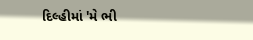દિલ્હીમાં 'મે ભી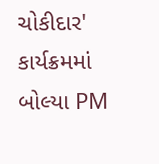ચોકીદાર' કાર્યક્રમમાં બોલ્યા PM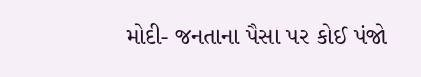મોદી- જનતાના પૈસા પર કોઈ પંજો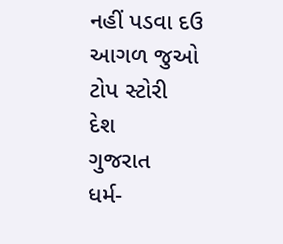નહીં પડવા દઉ
આગળ જુઓ
ટોપ સ્ટોરી
દેશ
ગુજરાત
ધર્મ-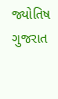જ્યોતિષ
ગુજરાત